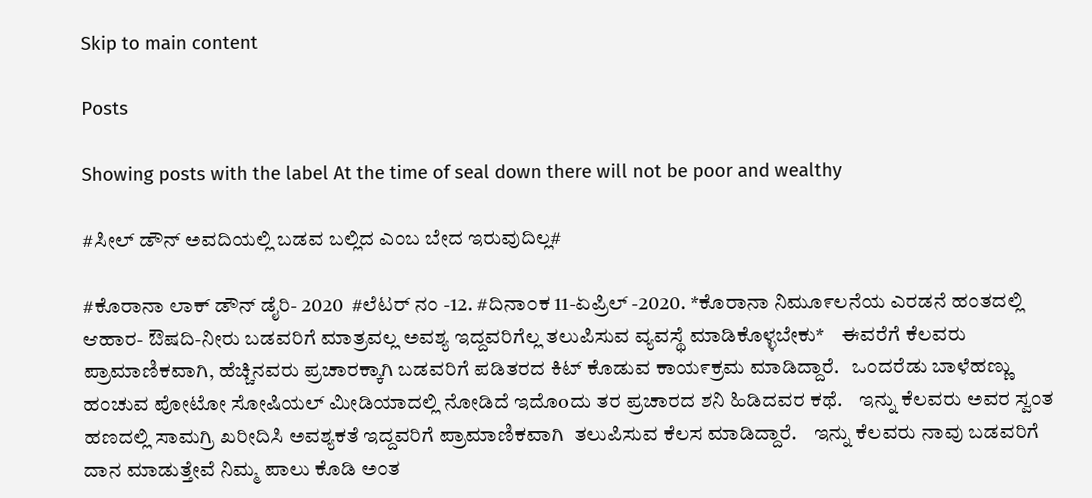Skip to main content

Posts

Showing posts with the label At the time of seal down there will not be poor and wealthy

#ಸೀಲ್ ಡೌನ್ ಅವದಿಯಲ್ಲಿ ಬಡವ ಬಲ್ಲಿದ ಎಂಬ ಬೇದ ಇರುವುದಿಲ್ಲ#

#ಕೊರಾನಾ ಲಾಕ್ ಡೌನ್ ಡೈರಿ- 2020  #ಲೆಟರ್ ನಂ -12. #ದಿನಾ೦ಕ 11-ಏಪ್ರಿಲ್ -2020. *ಕೊರಾನಾ ನಿಮೂ೯ಲನೆಯ ಎರಡನೆ ಹಂತದಲ್ಲಿ ಆಹಾರ- ಔಷದಿ-ನೀರು ಬಡವರಿಗೆ ಮಾತ್ರವಲ್ಲ ಅವಶ್ಯ ಇದ್ದವರಿಗೆಲ್ಲ ತಲುಪಿಸುವ ವ್ಯವಸ್ಥೆ ಮಾಡಿಕೊಳ್ಳಬೇಕು*    ಈವರೆಗೆ ಕೆಲವರು ಪ್ರಾಮಾಣಿಕವಾಗಿ, ಹೆಚ್ಚಿನವರು ಪ್ರಚಾರಕ್ಕಾಗಿ ಬಡವರಿಗೆ ಪಡಿತರದ ಕಿಟ್ ಕೊಡುವ ಕಾಯ೯ಕ್ರಮ ಮಾಡಿದ್ದಾರೆ.   ಒಂದರೆಡು ಬಾಳೆಹಣ್ಣು ಹಂಚುವ ಪೋಟೋ ಸೋಷಿಯಲ್ ಮೀಡಿಯಾದಲ್ಲಿ ನೋಡಿದೆ ಇದೊoದು ತರ ಪ್ರಚಾರದ ಶನಿ ಹಿಡಿದವರ ಕಥೆ.    ಇನ್ನು ಕೆಲವರು ಅವರ ಸ್ವಂತ ಹಣದಲ್ಲಿ ಸಾಮಗ್ರಿ ಖರೀದಿಸಿ ಅವಶ್ಯಕತೆ ಇದ್ದವರಿಗೆ ಪ್ರಾಮಾಣಿಕವಾಗಿ  ತಲುಪಿಸುವ ಕೆಲಸ ಮಾಡಿದ್ದಾರೆ.    ಇನ್ನು ಕೆಲವರು ನಾವು ಬಡವರಿಗೆ ದಾನ ಮಾಡುತ್ತೇವೆ ನಿಮ್ಮ ಪಾಲು ಕೊಡಿ ಅಂತ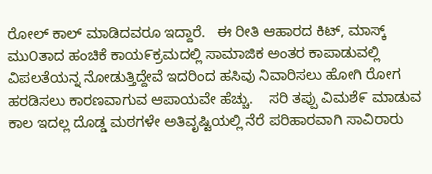ರೋಲ್ ಕಾಲ್ ಮಾಡಿದವರೂ ಇದ್ದಾರೆ.   ಈ ರೀತಿ ಆಹಾರದ ಕಿಟ್, ಮಾಸ್ಕ್ ಮು೦ತಾದ ಹಂಚಿಕೆ ಕಾಯ೯ಕ್ರಮದಲ್ಲಿ ಸಾಮಾಜಿಕ ಅಂತರ ಕಾಪಾಡುವಲ್ಲಿ ವಿಪಲತೆಯನ್ನ ನೋಡುತ್ತಿದ್ದೇವೆ ಇದರಿಂದ ಹಸಿವು ನಿವಾರಿಸಲು ಹೋಗಿ ರೋಗ ಹರಡಿಸಲು ಕಾರಣವಾಗುವ ಆಪಾಯವೇ ಹೆಚ್ಚು.    ಸರಿ ತಪ್ಪು ವಿಮಶೆ೯ ಮಾಡುವ ಕಾಲ ಇದಲ್ಲ ದೊಡ್ಡ ಮಠಗಳೇ ಅತಿವೃಷ್ಟಿಯಲ್ಲಿ ನೆರೆ ಪರಿಹಾರವಾಗಿ ಸಾವಿರಾರು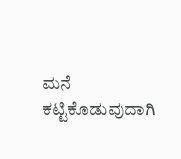ಮನೆ ಕಟ್ಟಿಕೊಡುವುದಾಗಿ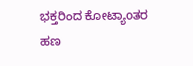ಭಕ್ತರಿಂದ ಕೋಟ್ಯಾoತರ ಹಣ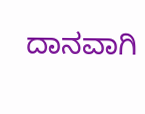ದಾನವಾಗಿ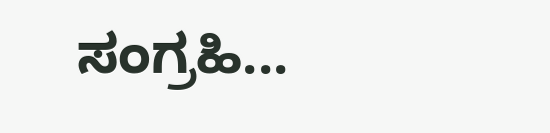ಸಂಗ್ರಹಿ...